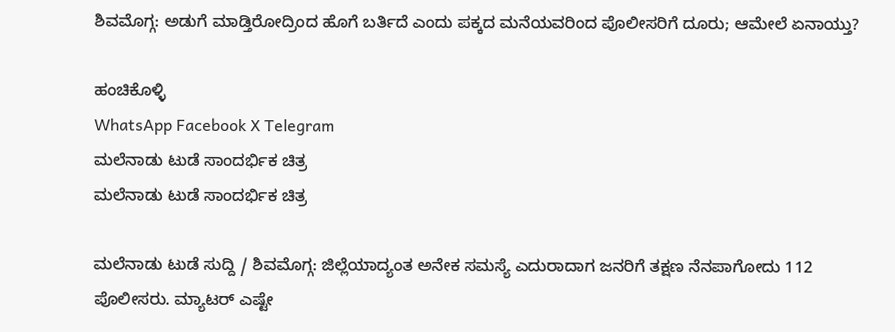ಶಿವಮೊಗ್ಗ: ಅಡುಗೆ ಮಾಡ್ತಿರೋದ್ರಿಂದ ಹೊಗೆ ಬರ್ತಿದೆ ಎಂದು ಪಕ್ಕದ ಮನೆಯವರಿಂದ ಪೊಲೀಸರಿಗೆ ದೂರು; ಆಮೇಲೆ ಏನಾಯ್ತು?

ಹಂಚಿಕೊಳ್ಳಿ
WhatsApp Facebook X Telegram
ಮಲೆನಾಡು ಟುಡೆ ಸಾಂದರ್ಭಿಕ ಚಿತ್ರ
ಮಲೆನಾಡು ಟುಡೆ ಸಾಂದರ್ಭಿಕ ಚಿತ್ರ

ಮಲೆನಾಡು ಟುಡೆ ಸುದ್ದಿ / ಶಿವಮೊಗ್ಗ: ಜಿಲ್ಲೆಯಾದ್ಯಂತ ಅನೇಕ ಸಮಸ್ಯೆ ಎದುರಾದಾಗ ಜನರಿಗೆ ತಕ್ಷಣ ನೆನಪಾಗೋದು 112 ಪೊಲೀಸರು. ಮ್ಯಾಟರ್ ಎಷ್ಟೇ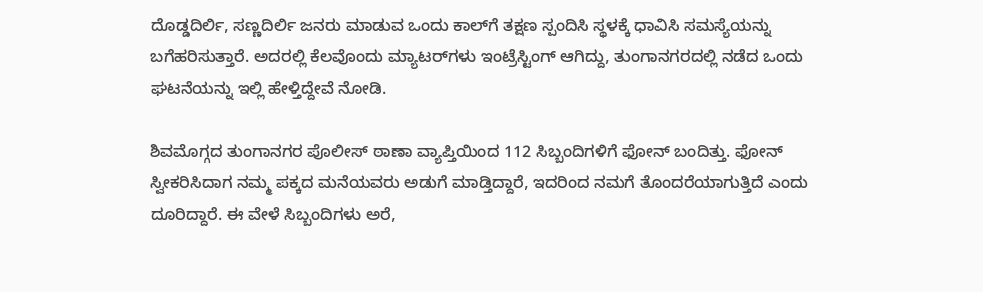ದೊಡ್ಡದಿರ್ಲಿ, ಸಣ್ಣದಿರ್ಲಿ ಜನರು ಮಾಡುವ ಒಂದು ಕಾಲ್‌ಗೆ ತಕ್ಷಣ ಸ್ಪಂದಿಸಿ ಸ್ಥಳಕ್ಕೆ ಧಾವಿಸಿ ಸಮಸ್ಯೆಯನ್ನು ಬಗೆಹರಿಸುತ್ತಾರೆ. ಅದರಲ್ಲಿ ಕೆಲವೊಂದು ಮ್ಯಾಟರ್‌ಗಳು ಇಂಟ್ರೆಸ್ಟಿಂಗ್ ಆಗಿದ್ದು, ತುಂಗಾನಗರದಲ್ಲಿ ನಡೆದ ಒಂದು ಘಟನೆಯನ್ನು ಇಲ್ಲಿ ಹೇಳ್ತಿದ್ದೇವೆ ನೋಡಿ.

ಶಿವಮೊಗ್ಗದ ತುಂಗಾನಗರ ಪೊಲೀಸ್ ಠಾಣಾ ವ್ಯಾಪ್ತಿಯಿಂದ 112 ಸಿಬ್ಬಂದಿಗಳಿಗೆ ಫೋನ್ ಬಂದಿತ್ತು. ಫೋನ್ ಸ್ವೀಕರಿಸಿದಾಗ ನಮ್ಮ ಪಕ್ಕದ ಮನೆಯವರು ಅಡುಗೆ ಮಾಡ್ತಿದ್ದಾರೆ, ಇದರಿಂದ ನಮಗೆ ತೊಂದರೆಯಾಗುತ್ತಿದೆ ಎಂದು ದೂರಿದ್ದಾರೆ. ಈ ವೇಳೆ ಸಿಬ್ಬಂದಿಗಳು ಅರೆ,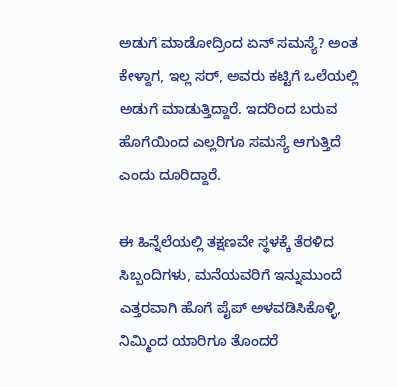ಅಡುಗೆ ಮಾಡೋದ್ರಿಂದ ಏನ್ ಸಮಸ್ಯೆ? ಅಂತ ಕೇಳ್ದಾಗ, ಇಲ್ಲ ಸರ್, ಅವರು ಕಟ್ಟಿಗೆ ಒಲೆಯಲ್ಲಿ ಅಡುಗೆ ಮಾಡುತ್ತಿದ್ದಾರೆ. ಇದರಿಂದ ಬರುವ ಹೊಗೆಯಿಂದ ಎಲ್ಲರಿಗೂ ಸಮಸ್ಯೆ ಆಗುತ್ತಿದೆ ಎಂದು ದೂರಿದ್ದಾರೆ.

ಈ ಹಿನ್ನೆಲೆಯಲ್ಲಿ ತಕ್ಷಣವೇ ಸ್ಥಳಕ್ಕೆ ತೆರಳಿದ ಸಿಬ್ಬಂದಿಗಳು, ಮನೆಯವರಿಗೆ ಇನ್ನುಮುಂದೆ ಎತ್ತರವಾಗಿ ಹೊಗೆ ಪೈಪ್ ಅಳವಡಿಸಿಕೊಳ್ಳಿ, ನಿಮ್ಮಿಂದ ಯಾರಿಗೂ ತೊಂದರೆ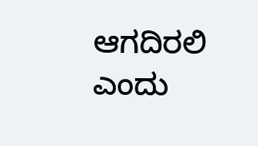ಆಗದಿರಲಿ ಎಂದು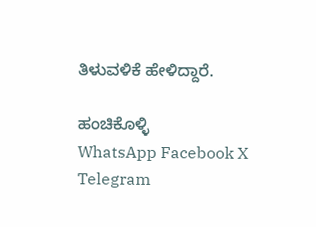ತಿಳುವಳಿಕೆ ಹೇಳಿದ್ದಾರೆ.

ಹಂಚಿಕೊಳ್ಳಿ
WhatsApp Facebook X Telegram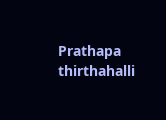Prathapa thirthahalli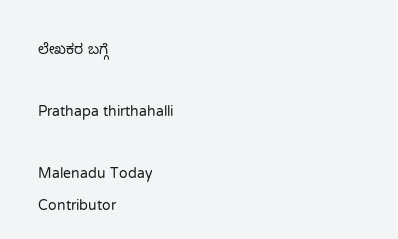ಲೇಖಕರ ಬಗ್ಗೆ

Prathapa thirthahalli

Malenadu Today Contributor